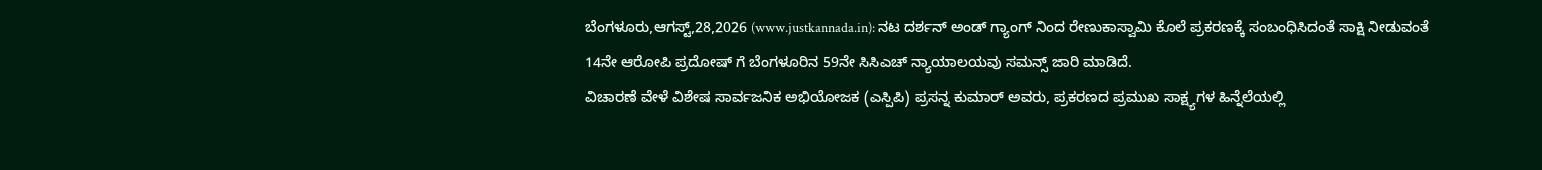ಬೆಂಗಳೂರು,ಆಗಸ್ಟ್,28,2026 (www.justkannada.in): ನಟ ದರ್ಶನ್ ಅಂಡ್ ಗ್ಯಾಂಗ್ ನಿಂದ ರೇಣುಕಾಸ್ವಾಮಿ ಕೊಲೆ ಪ್ರಕರಣಕ್ಕೆ ಸಂಬಂಧಿಸಿದಂತೆ ಸಾಕ್ಷಿ ನೀಡುವಂತೆ 14ನೇ ಆರೋಪಿ ಪ್ರದೋಷ್ ಗೆ ಬೆಂಗಳೂರಿನ 59ನೇ ಸಿಸಿಎಚ್ ನ್ಯಾಯಾಲಯವು ಸಮನ್ಸ್ ಜಾರಿ ಮಾಡಿದೆ.
ವಿಚಾರಣೆ ವೇಳೆ ವಿಶೇಷ ಸಾರ್ವಜನಿಕ ಅಭಿಯೋಜಕ (ಎಸ್ಪಿಪಿ) ಪ್ರಸನ್ನ ಕುಮಾರ್ ಅವರು, ಪ್ರಕರಣದ ಪ್ರಮುಖ ಸಾಕ್ಷ್ಯಗಳ ಹಿನ್ನೆಲೆಯಲ್ಲಿ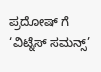ಪ್ರದೋಷ್ ಗೆ ‘ವಿಟ್ನೆಸ್ ಸಮನ್ಸ್’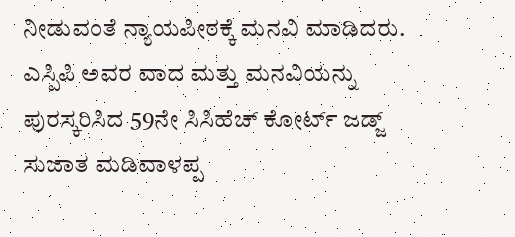ನೀಡುವಂತೆ ನ್ಯಾಯಪೀಠಕ್ಕೆ ಮನವಿ ಮಾಡಿದರು.
ಎಸ್ಪಿಪಿ ಅವರ ವಾದ ಮತ್ತು ಮನವಿಯನ್ನು ಪುರಸ್ಕರಿಸಿದ 59ನೇ ಸಿಸಿಹೆಚ್ ಕೋರ್ಟ್ ಜಡ್ಜ್ ಸುಜಾತ ಮಡಿವಾಳಪ್ಪ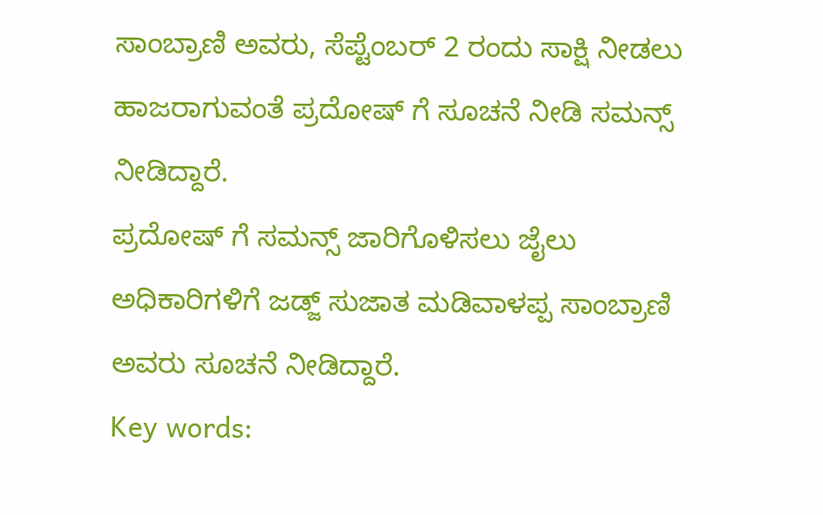ಸಾಂಬ್ರಾಣಿ ಅವರು, ಸೆಪ್ಟೆಂಬರ್ 2 ರಂದು ಸಾಕ್ಷಿ ನೀಡಲು ಹಾಜರಾಗುವಂತೆ ಪ್ರದೋಷ್ ಗೆ ಸೂಚನೆ ನೀಡಿ ಸಮನ್ಸ್ ನೀಡಿದ್ದಾರೆ.
ಪ್ರದೋಷ್ ಗೆ ಸಮನ್ಸ್ ಜಾರಿಗೊಳಿಸಲು ಜೈಲು ಅಧಿಕಾರಿಗಳಿಗೆ ಜಡ್ಜ್ ಸುಜಾತ ಮಡಿವಾಳಪ್ಪ ಸಾಂಬ್ರಾಣಿ ಅವರು ಸೂಚನೆ ನೀಡಿದ್ದಾರೆ.
Key words: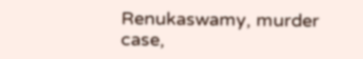Renukaswamy, murder case,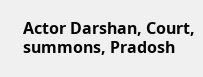Actor Darshan, Court, summons, Pradosh